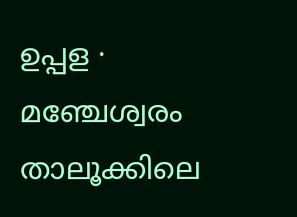ഉപ്പള ∙ മഞ്ചേശ്വരം താലൂക്കിലെ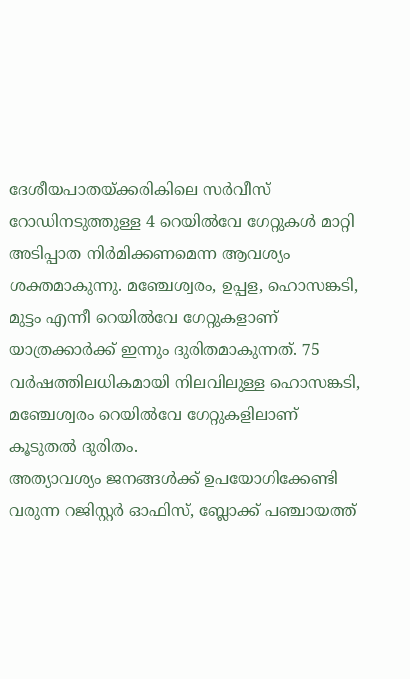ദേശീയപാതയ്ക്കരികിലെ സർവീസ് റോഡിനടുത്തുള്ള 4 റെയിൽവേ ഗേറ്റുകൾ മാറ്റി അടിപ്പാത നിർമിക്കണമെന്ന ആവശ്യം ശക്തമാകുന്നു. മഞ്ചേശ്വരം, ഉപ്പള, ഹൊസങ്കടി, മുട്ടം എന്നീ റെയിൽവേ ഗേറ്റുകളാണ് യാത്രക്കാർക്ക് ഇന്നും ദുരിതമാകുന്നത്. 75 വർഷത്തിലധികമായി നിലവിലുള്ള ഹൊസങ്കടി, മഞ്ചേശ്വരം റെയിൽവേ ഗേറ്റുകളിലാണ് കൂടുതൽ ദുരിതം.
അത്യാവശ്യം ജനങ്ങൾക്ക് ഉപയോഗിക്കേണ്ടി വരുന്ന റജിസ്റ്റർ ഓഫിസ്, ബ്ലോക്ക് പഞ്ചായത്ത്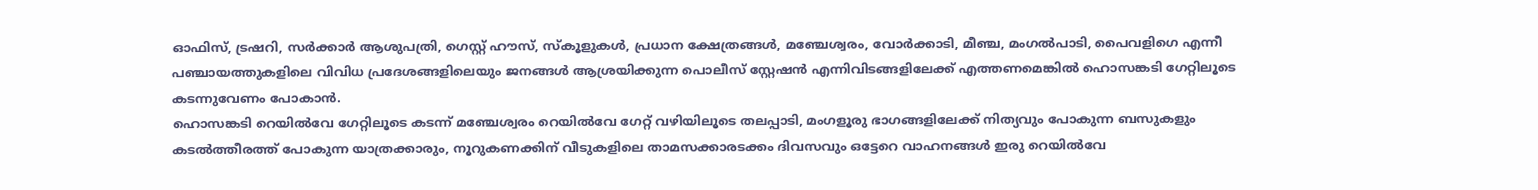ഓഫിസ്, ട്രഷറി, സർക്കാർ ആശുപത്രി, ഗെസ്റ്റ് ഹൗസ്, സ്കൂളുകൾ, പ്രധാന ക്ഷേത്രങ്ങൾ, മഞ്ചേശ്വരം, വോർക്കാടി, മീഞ്ച, മംഗൽപാടി, പൈവളിഗെ എന്നീ പഞ്ചായത്തുകളിലെ വിവിധ പ്രദേശങ്ങളിലെയും ജനങ്ങൾ ആശ്രയിക്കുന്ന പൊലീസ് സ്റ്റേഷൻ എന്നിവിടങ്ങളിലേക്ക് എത്തണമെങ്കിൽ ഹൊസങ്കടി ഗേറ്റിലൂടെ കടന്നുവേണം പോകാൻ.
ഹൊസങ്കടി റെയിൽവേ ഗേറ്റിലൂടെ കടന്ന് മഞ്ചേശ്വരം റെയിൽവേ ഗേറ്റ് വഴിയിലൂടെ തലപ്പാടി, മംഗളൂരു ഭാഗങ്ങളിലേക്ക് നിത്യവും പോകുന്ന ബസുകളും കടൽത്തീരത്ത് പോകുന്ന യാത്രക്കാരും, നൂറുകണക്കിന് വീടുകളിലെ താമസക്കാരടക്കം ദിവസവും ഒട്ടേറെ വാഹനങ്ങൾ ഇരു റെയിൽവേ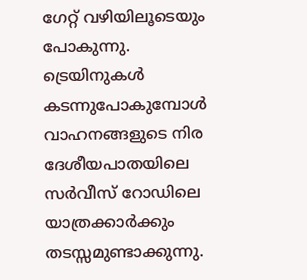ഗേറ്റ് വഴിയിലൂടെയും പോകുന്നു. ട്രെയിനുകൾ കടന്നുപോകുമ്പോൾ വാഹനങ്ങളുടെ നിര ദേശീയപാതയിലെ സർവീസ് റോഡിലെ യാത്രക്കാർക്കും തടസ്സമുണ്ടാക്കുന്നു.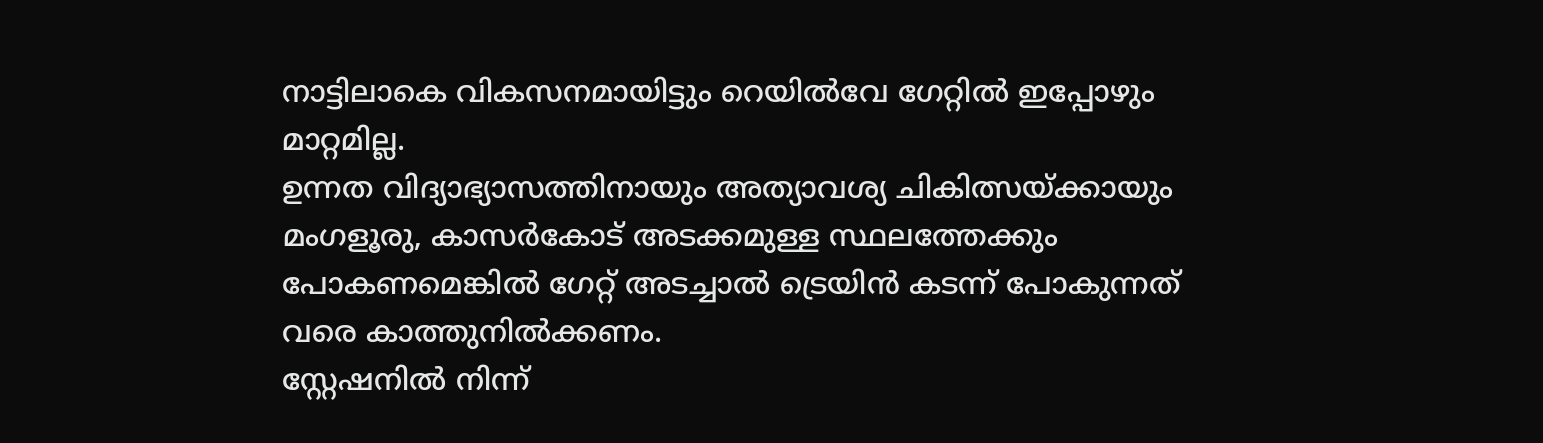നാട്ടിലാകെ വികസനമായിട്ടും റെയിൽവേ ഗേറ്റിൽ ഇപ്പോഴും മാറ്റമില്ല.
ഉന്നത വിദ്യാഭ്യാസത്തിനായും അത്യാവശ്യ ചികിത്സയ്ക്കായും മംഗളൂരു, കാസർകോട് അടക്കമുള്ള സ്ഥലത്തേക്കും പോകണമെങ്കിൽ ഗേറ്റ് അടച്ചാൽ ട്രെയിൻ കടന്ന് പോകുന്നത് വരെ കാത്തുനിൽക്കണം.
സ്റ്റേഷനിൽ നിന്ന്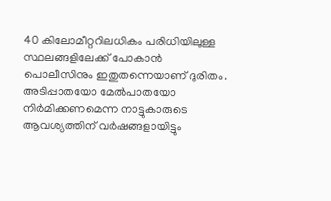40 കിലോമീറ്ററിലധികം പരിധിയിലുള്ള സ്ഥലങ്ങളിലേക്ക് പോകാൻ പൊലീസിനും ഇതുതന്നെയാണ് ദുരിതം. അടിപ്പാതയോ മേൽപാതയോ നിർമിക്കണമെന്ന നാട്ടുകാരുടെ ആവശ്യത്തിന് വർഷങ്ങളായിട്ടും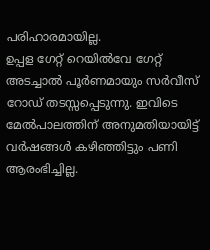പരിഹാരമായില്ല.
ഉപ്പള ഗേറ്റ് റെയിൽവേ ഗേറ്റ് അടച്ചാൽ പൂർണമായും സർവീസ് റോഡ് തടസ്സപ്പെടുന്നു. ഇവിടെ മേൽപാലത്തിന് അനുമതിയായിട്ട് വർഷങ്ങൾ കഴിഞ്ഞിട്ടും പണി ആരംഭിച്ചില്ല.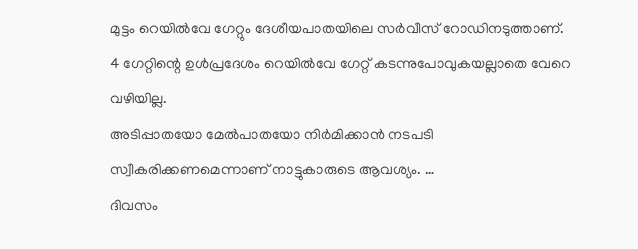മുട്ടം റെയിൽവേ ഗേറ്റും ദേശീയപാതയിലെ സർവീസ് റോഡിനടുത്താണ്. 4 ഗേറ്റിന്റെ ഉൾപ്രദേശം റെയിൽവേ ഗേറ്റ് കടന്നുപോവുകയല്ലാതെ വേറെ വഴിയില്ല.
അടിപ്പാതയോ മേൽപാതയോ നിർമിക്കാൻ നടപടി സ്വീകരിക്കണമെന്നാണ് നാട്ടുകാരുടെ ആവശ്യം. …
ദിവസം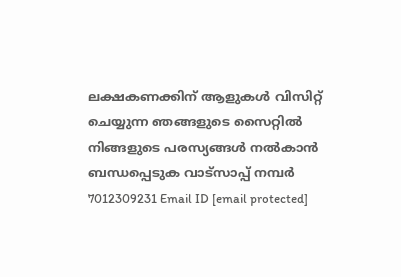ലക്ഷകണക്കിന് ആളുകൾ വിസിറ്റ് ചെയ്യുന്ന ഞങ്ങളുടെ സൈറ്റിൽ നിങ്ങളുടെ പരസ്യങ്ങൾ നൽകാൻ ബന്ധപ്പെടുക വാട്സാപ്പ് നമ്പർ 7012309231 Email ID [email protected]